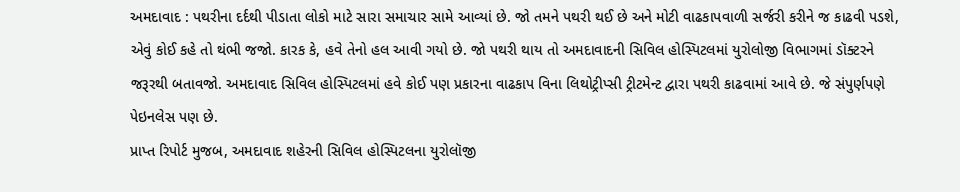અમદાવાદ : પથરીના દર્દથી પીડાતા લોકો માટે સારા સમાચાર સામે આવ્યાં છે. જો તમને પથરી થઈ છે અને મોટી વાઢકાપવાળી સર્જરી કરીને જ કાઢવી પડશે, એવું કોઈ કહે તો થંભી જજો. કારક કે, હવે તેનો હલ આવી ગયો છે. જો પથરી થાય તો અમદાવાદની સિવિલ હોસ્પિટલમાં યુરોલોજી વિભાગમાં ડૉક્ટરને જરૂરથી બતાવજો. અમદાવાદ સિવિલ હોસ્પિટલમાં હવે કોઈ પણ પ્રકારના વાઢકાપ વિના લિથોટ્રીપ્સી ટ્રીટમેન્ટ દ્વારા પથરી કાઢવામાં આવે છે. જે સંપુર્ણપણે પેઇનલેસ પણ છે.
પ્રાપ્ત રિપોર્ટ મુજબ, અમદાવાદ શહેરની સિવિલ હોસ્પિટલના યુરોલૉજી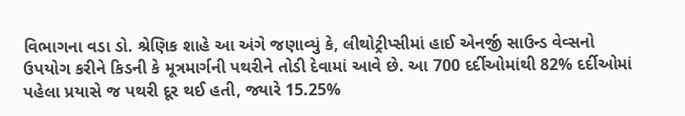વિભાગના વડા ડો. શ્રેણિક શાહે આ અંગે જણાવ્યું કે, લીથોટ્રીપ્સીમાં હાઈ એનર્જી સાઉન્ડ વેવ્સનો ઉપયોગ કરીને કિડની કે મૂત્રમાર્ગની પથરીને તોડી દેવામાં આવે છે. આ 700 દર્દીઓમાંથી 82% દર્દીઓમાં પહેલા પ્રયાસે જ પથરી દૂર થઈ હતી, જ્યારે 15.25%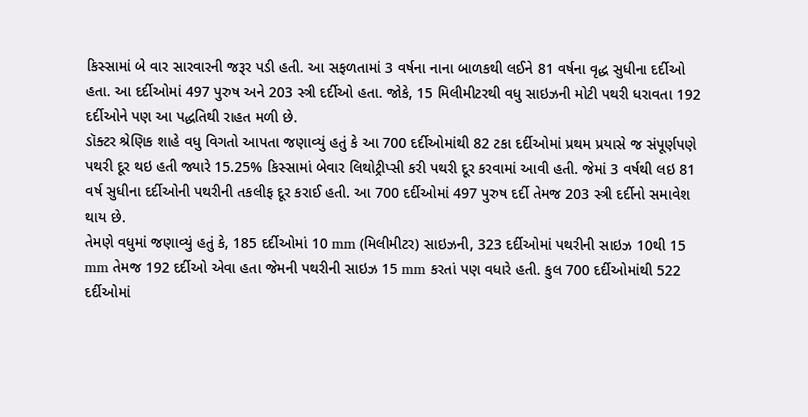કિસ્સામાં બે વાર સારવારની જરૂર પડી હતી. આ સફળતામાં 3 વર્ષના નાના બાળકથી લઈને 81 વર્ષના વૃદ્ધ સુધીના દર્દીઓ હતા. આ દર્દીઓમાં 497 પુરુષ અને 203 સ્ત્રી દર્દીઓ હતા. જોકે, 15 મિલીમીટરથી વધુ સાઇઝની મોટી પથરી ધરાવતા 192 દર્દીઓને પણ આ પદ્ધતિથી રાહત મળી છે.
ડૉક્ટર શ્રેણિક શાહે વધુ વિગતો આપતા જણાવ્યું હતું કે આ 700 દર્દીઓમાંથી 82 ટકા દર્દીઓમાં પ્રથમ પ્રયાસે જ સંપૂર્ણપણે પથરી દૂર થઇ હતી જ્યારે 15.25% કિસ્સામાં બેવાર લિથોટ્રીપ્સી કરી પથરી દૂર કરવામાં આવી હતી. જેમાં 3 વર્ષથી લઇ 81 વર્ષ સુધીના દર્દીઓની પથરીની તકલીફ દૂર કરાઈ હતી. આ 700 દર્દીઓમાં 497 પુરુષ દર્દી તેમજ 203 સ્ત્રી દર્દીનો સમાવેશ થાય છે.
તેમણે વધુમાં જણાવ્યું હતું કે, 185 દર્દીઓમાં 10 mm (મિલીમીટર) સાઇઝની, 323 દર્દીઓમાં પથરીની સાઇઝ 10થી 15 mm તેમજ 192 દર્દીઓ એવા હતા જેમની પથરીની સાઇઝ 15 mm કરતાં પણ વધારે હતી. કુલ 700 દર્દીઓમાંથી 522 દર્દીઓમાં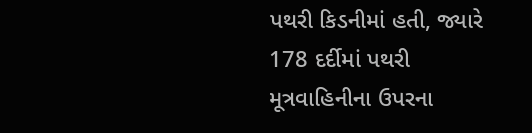પથરી કિડનીમાં હતી, જ્યારે 178 દર્દીમાં પથરી મૂત્રવાહિનીના ઉપરના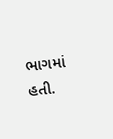ભાગમાં હતી.